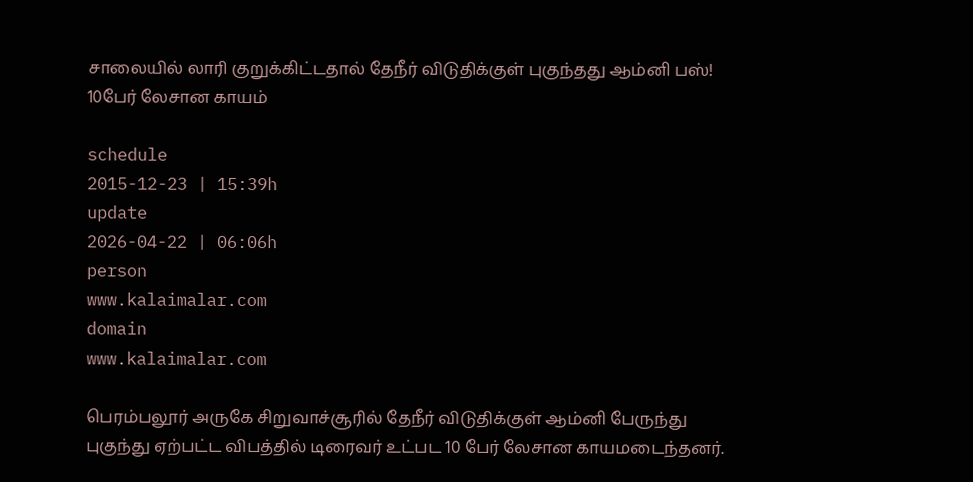சாலையில் லாரி குறுக்கிட்டதால் தேநீர் விடுதிக்குள் புகுந்தது ஆம்னி பஸ்! 10பேர் லேசான காயம்

schedule
2015-12-23 | 15:39h
update
2026-04-22 | 06:06h
person
www.kalaimalar.com
domain
www.kalaimalar.com

பெரம்பலூர் அருகே சிறுவாச்சூரில் தேநீர் விடுதிக்குள் ஆம்னி பேருந்து புகுந்து ஏற்பட்ட விபத்தில் டிரைவர் உட்பட 10 பேர் லேசான காயமடைந்தனர்.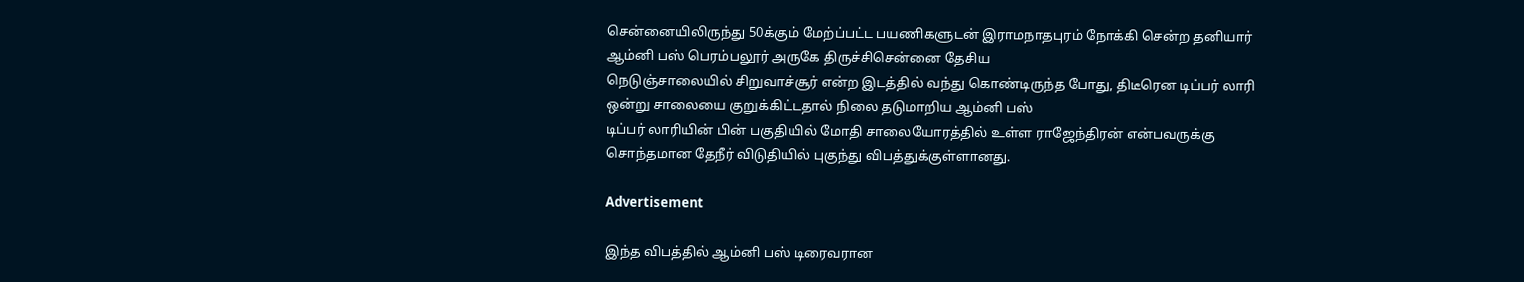சென்னையிலிருந்து 50க்கும் மேற்ப்பட்ட பயணிகளுடன் இராமநாதபுரம் நோக்கி சென்ற தனியார் ஆம்னி பஸ் பெரம்பலூர் அருகே திருச்சிசென்னை தேசிய
நெடுஞ்சாலையில் சிறுவாச்சூர் என்ற இடத்தில் வந்து கொண்டிருந்த போது, திடீரென டிப்பர் லாரி ஒன்று சாலையை குறுக்கிட்டதால் நிலை தடுமாறிய ஆம்னி பஸ்
டிப்பர் லாரியின் பின் பகுதியில் மோதி சாலையோரத்தில் உள்ள ராஜேந்திரன் என்பவருக்கு சொந்தமான தேநீர் விடுதியில் புகுந்து விபத்துக்குள்ளானது.

Advertisement

இந்த விபத்தில் ஆம்னி பஸ் டிரைவரான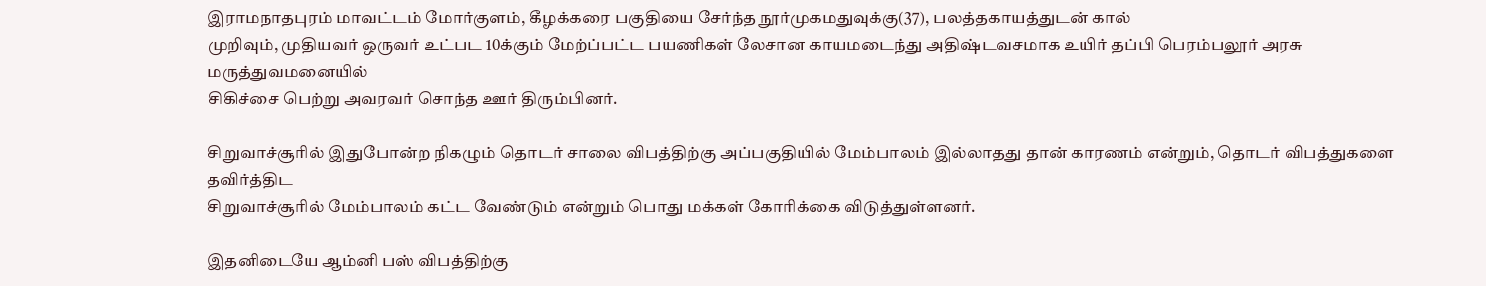இராமநாதபுரம் மாவட்டம் மோர்குளம், கீழக்கரை பகுதியை சேர்ந்த நூர்முகமதுவுக்கு(37), பலத்தகாயத்துடன் கால்
முறிவும், முதியவர் ஒருவர் உட்பட 10க்கும் மேற்ப்பட்ட பயணிகள் லேசான காயமடைந்து அதிஷ்டவசமாக உயிர் தப்பி பெரம்பலூர் அரசு மருத்துவமனையில்
சிகிச்சை பெற்று அவரவர் சொந்த ஊர் திரும்பினர்.

சிறுவாச்சூரில் இதுபோன்ற நிகழும் தொடர் சாலை விபத்திற்கு அப்பகுதியில் மேம்பாலம் இல்லாதது தான் காரணம் என்றும், தொடர் விபத்துகளை தவிர்த்திட
சிறுவாச்சூரில் மேம்பாலம் கட்ட வேண்டும் என்றும் பொது மக்கள் கோரிக்கை விடுத்துள்ளனர்.

இதனிடையே ஆம்னி பஸ் விபத்திற்கு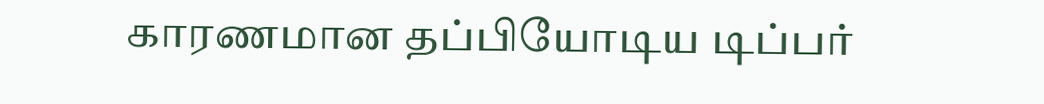காரணமான தப்பியோடிய டிப்பர்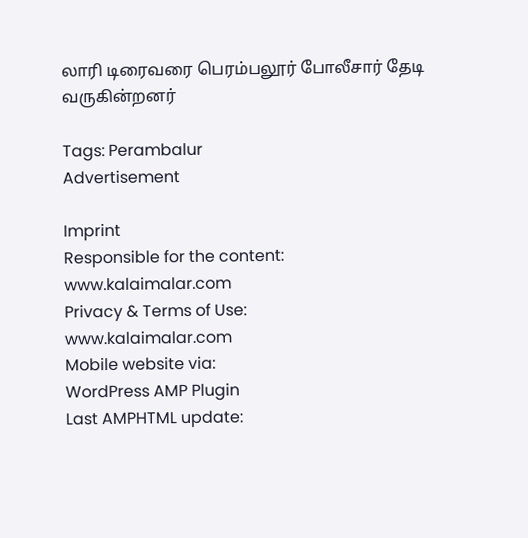லாரி டிரைவரை பெரம்பலூர் போலீசார் தேடி வருகின்றனர்

Tags: Perambalur
Advertisement

Imprint
Responsible for the content:
www.kalaimalar.com
Privacy & Terms of Use:
www.kalaimalar.com
Mobile website via:
WordPress AMP Plugin
Last AMPHTML update: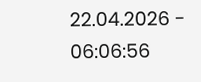22.04.2026 - 06:06:56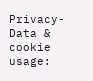Privacy-Data & cookie usage: